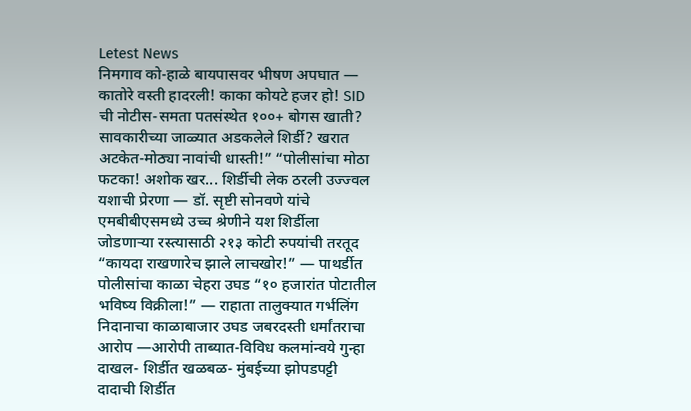Letest News
निमगाव को-हाळे बायपासवर भीषण अपघात — कातोरे वस्ती हादरली! काका कोयटे हजर हो! SID ची नोटीस-समता पतसंस्थेत १००+ बोगस खाती? सावकारीच्या जाळ्यात अडकलेले शिर्डी? खरात अटकेत-मोठ्या नावांची धास्ती!” “पोलीसांचा मोठा फटका! अशोक खर... शिर्डीची लेक ठरली उज्ज्वल यशाची प्रेरणा — डॉ. सृष्टी सोनवणे यांचे एमबीबीएसमध्ये उच्च श्रेणीने यश शिर्डीला जोडणाऱ्या रस्त्यासाठी २१३ कोटी रुपयांची तरतूद “कायदा राखणारेच झाले लाचखोर!” — पाथर्डीत पोलीसांचा काळा चेहरा उघड “१० हजारांत पोटातील भविष्य विक्रीला!” — राहाता तालुक्यात गर्भलिंग निदानाचा काळाबाजार उघड जबरदस्ती धर्मांतराचा आरोप —आरोपी ताब्यात-विविध कलमांन्वये गुन्हा दाखल- शिर्डीत खळबळ- मुंबईच्या झोपडपट्टी दादाची शिर्डीत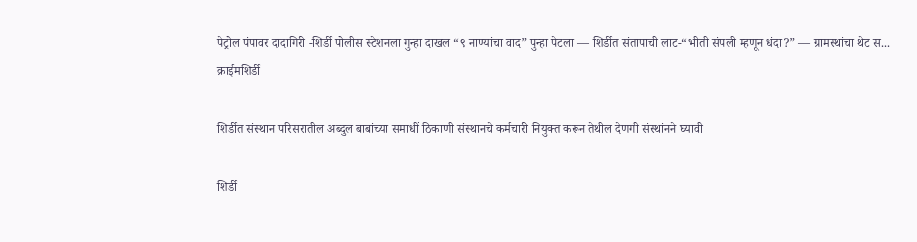पेट्रोल पंपावर दादागिरी -शिर्डी पोलीस स्टेशनला गुन्हा दाखल “९ नाण्यांचा वाद” पुन्हा पेटला — शिर्डीत संतापाची लाट-“भीती संपली म्हणून धंदा?” — ग्रामस्थांचा थेट स...
क्राईमशिर्डी

शिर्डीत संस्थान परिसरातील अब्दुल बाबांच्या समाधीं ठिकाणी संस्थानचे कर्मचारी नियुक्त करून तेथील देणगी संस्थांनने घ्यावी

शिर्डी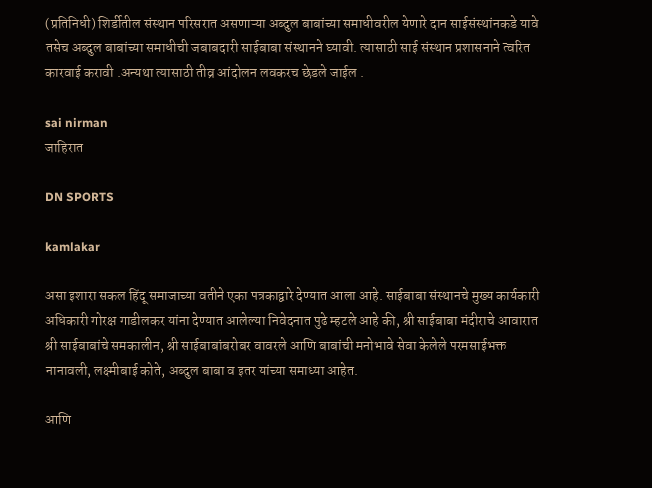(प्रतिनिधी) शिर्डीतील संस्थान परिसरात असणाऱ्या अब्दुल बाबांच्या समाधीवरील येणारे दान साईसंस्थांनकडे यावे तसेच अब्दुल बाबांच्या समाधीची जबाबदारी साईबाबा संस्थानने घ्यावी. त्यासाठी साई संस्थान प्रशासनाने त्वरित कारवाई करावी .अन्यथा त्यासाठी तीव्र आंदोलन लवकरच छेडले जाईल .

sai nirman
जाहिरात

DN SPORTS

kamlakar

असा इशारा सकल हिंदू समाजाच्या वतीने एका पत्रकाद्वारे देण्यात आला आहे. साईबाबा संस्थानचे मुख्य कार्यकारी अधिकारी गोरक्ष गाडीलकर यांना देण्यात आलेल्या निवेदनात पुढे म्हटले आहे की, श्री साईबाबा मंदीराचे आवारात श्री साईबाबांचे समकालीन, श्री साईबाबांबरोबर वावरले आणि बाबांची मनोभावे सेवा केलेले परमसाईभक्त नानावली, लक्ष्मीबाई कोते, अब्दुल बाबा व इतर यांच्या समाध्या आहेत.

आणि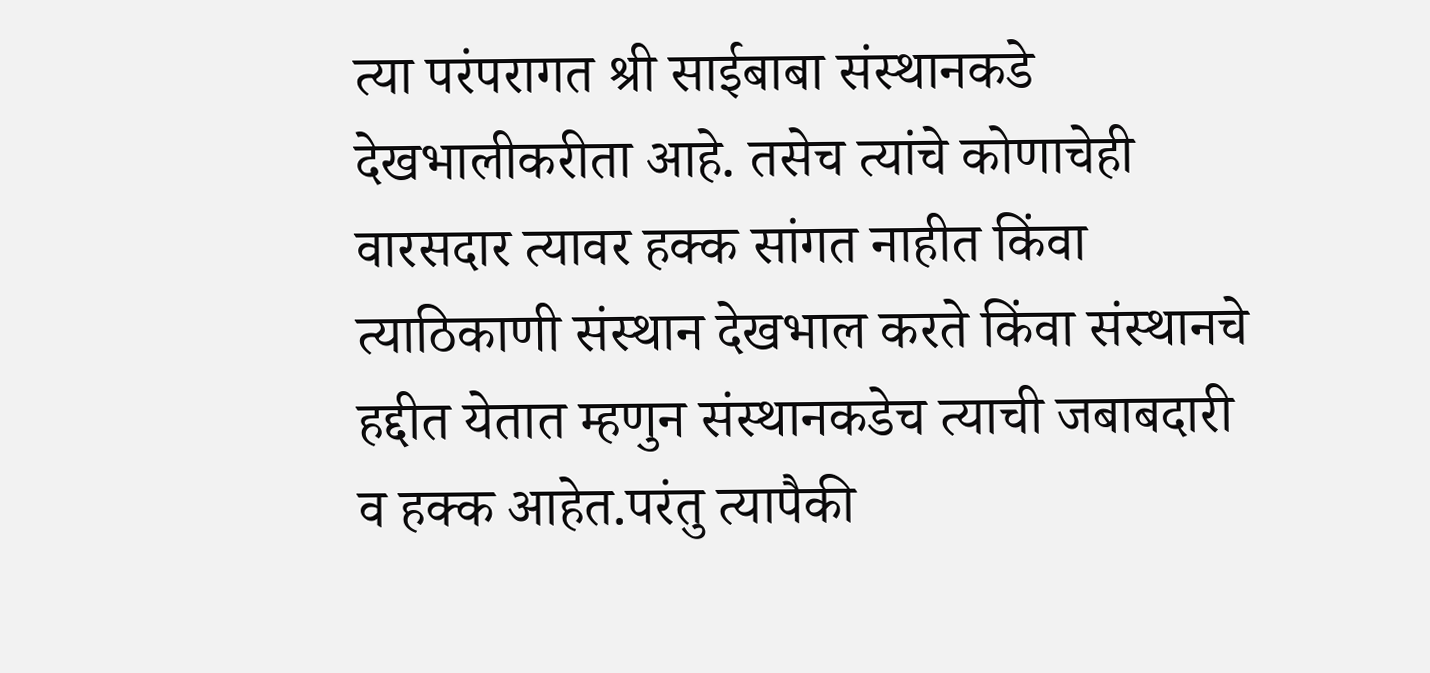त्या परंपरागत श्री साईबाबा संस्थानकडे देखभालीकरीता आहे. तसेच त्यांचे कोणाचेही वारसदार त्यावर हक्क सांगत नाहीत किंवा त्याठिकाणी संस्थान देखभाल करते किंवा संस्थानचे हद्दीत येतात म्हणुन संस्थानकडेच त्याची जबाबदारी व हक्क आहेत.परंतु त्यापैकी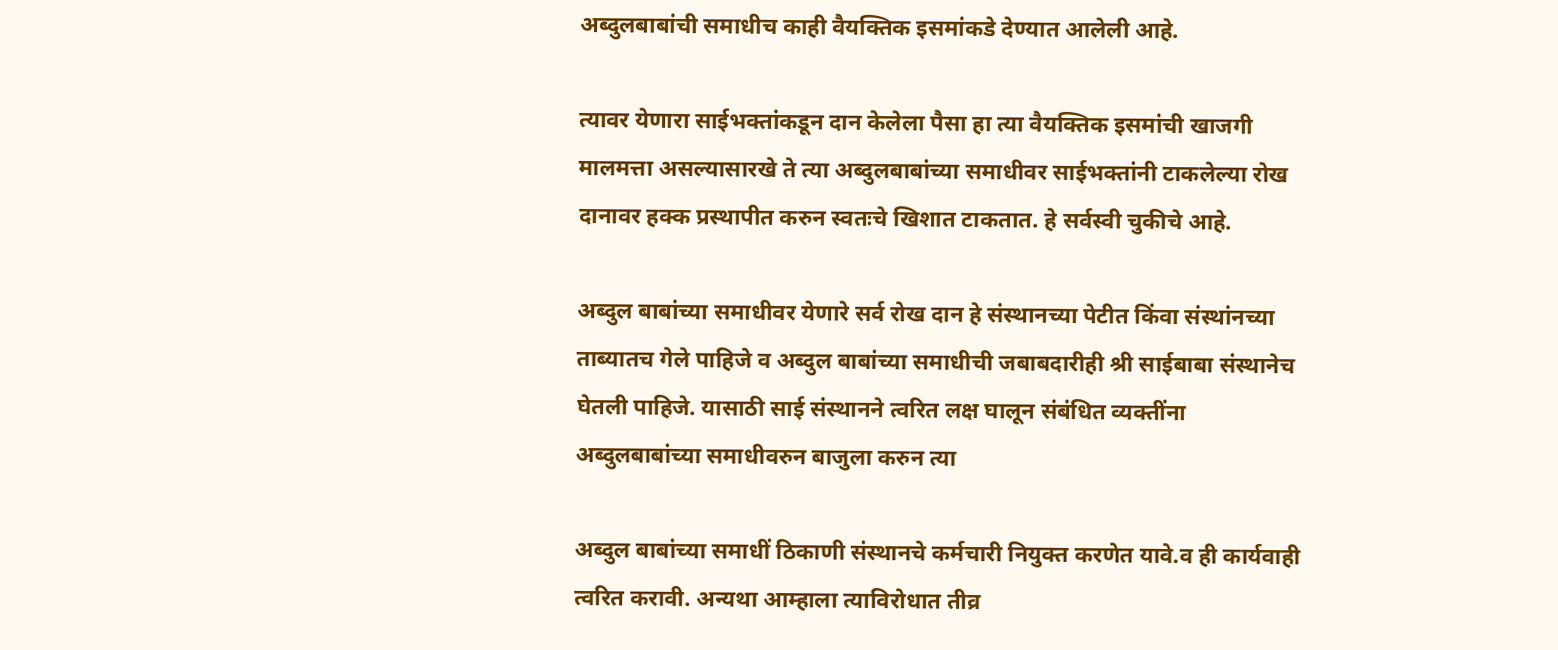अब्दुलबाबांची समाधीच काही वैयक्तिक इसमांकडे देण्यात आलेली आहे.

त्यावर येणारा साईभक्तांकडून दान केलेला पैसा हा त्या वैयक्तिक इसमांची खाजगी मालमत्ता असल्यासारखे ते त्या अब्दुलबाबांच्या समाधीवर साईभक्तांनी टाकलेल्या रोख दानावर हक्क प्रस्थापीत करुन स्वतःचे खिशात टाकतात. हे सर्वस्वी चुकीचे आहे.

अब्दुल बाबांच्या समाधीवर येणारे सर्व रोख दान हे संस्थानच्या पेटीत किंवा संस्थांनच्या ताब्यातच गेले पाहिजे व अब्दुल बाबांच्या समाधीची जबाबदारीही श्री साईबाबा संस्थानेच घेतली पाहिजे. यासाठी साई संस्थानने त्वरित लक्ष घालून संबंधित व्यक्तींना अब्दुलबाबांच्या समाधीवरुन बाजुला करुन त्या

अब्दुल बाबांच्या समाधीं ठिकाणी संस्थानचे कर्मचारी नियुक्त करणेत यावे.व ही कार्यवाही त्वरित करावी. अन्यथा आम्हाला त्याविरोधात तीव्र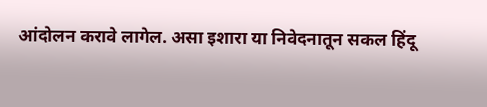आंदोलन करावे लागेल. असा इशारा या निवेदनातून सकल हिंदू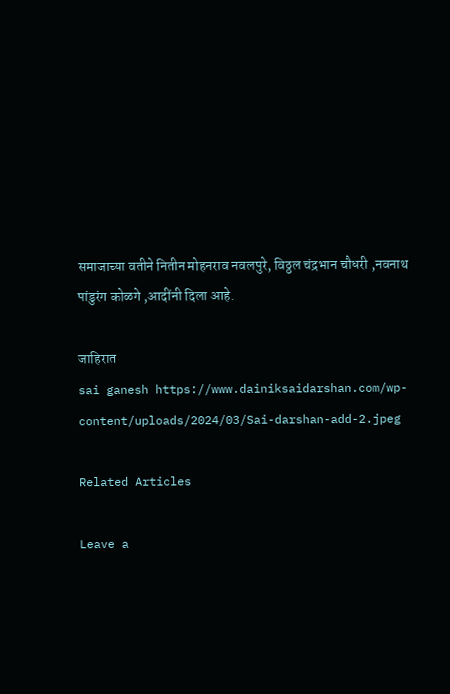समाजाच्या वतीने नितीन मोहनराव नवलपुरे, विठ्ठल चंद्रभान चौधरी ,नवनाथ पांडुरंग कोळगे ,आदींनी दिला आहे.

जाहिरात
sai ganesh https://www.dainiksaidarshan.com/wp-content/uploads/2024/03/Sai-darshan-add-2.jpeg

Related Articles

Leave a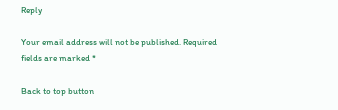Reply

Your email address will not be published. Required fields are marked *

Back to top button